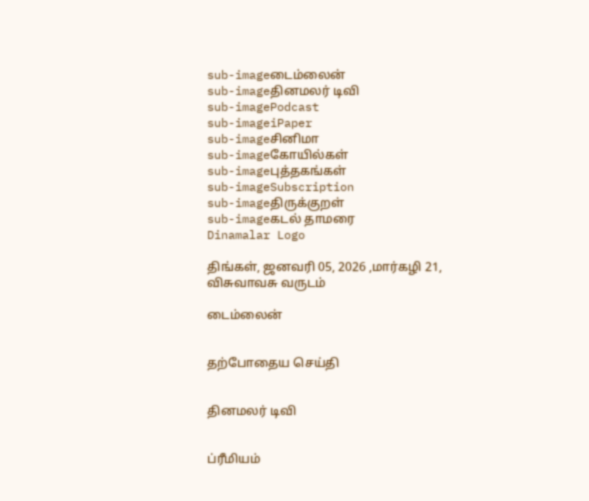sub-imageடைம்லைன்
sub-imageதினமலர் டிவி
sub-imagePodcast
sub-imageiPaper
sub-imageசினிமா
sub-imageகோயில்கள்
sub-imageபுத்தகங்கள்
sub-imageSubscription
sub-imageதிருக்குறள்
sub-imageகடல் தாமரை
Dinamalar Logo

திங்கள், ஜனவரி 05, 2026 ,மார்கழி 21, விசுவாவசு வருடம்

டைம்லைன்


தற்போதைய செய்தி


தினமலர் டிவி


ப்ரீமியம்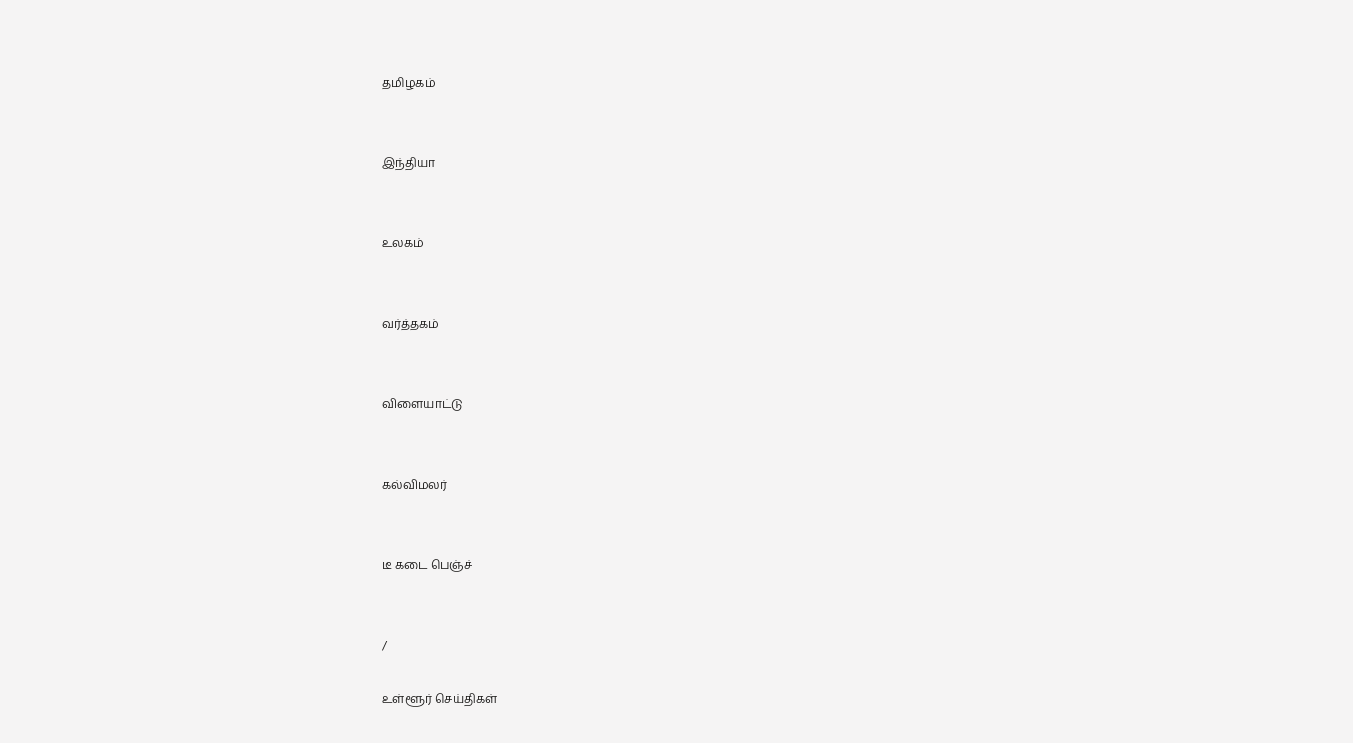தமிழகம்


இந்தியா


உலகம்


வர்த்தகம்


விளையாட்டு


கல்விமலர்


டீ கடை பெஞ்ச்


/

உள்ளூர் செய்திகள்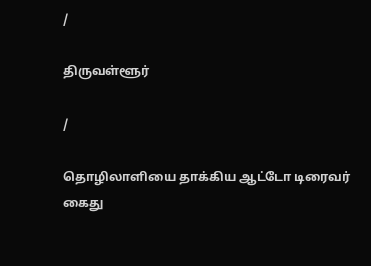/

திருவள்ளூர்

/

தொழிலாளியை தாக்கிய ஆட்டோ டிரைவர் கைது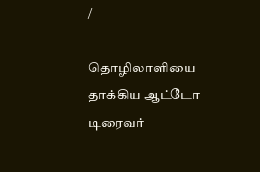/

தொழிலாளியை தாக்கிய ஆட்டோ டிரைவர்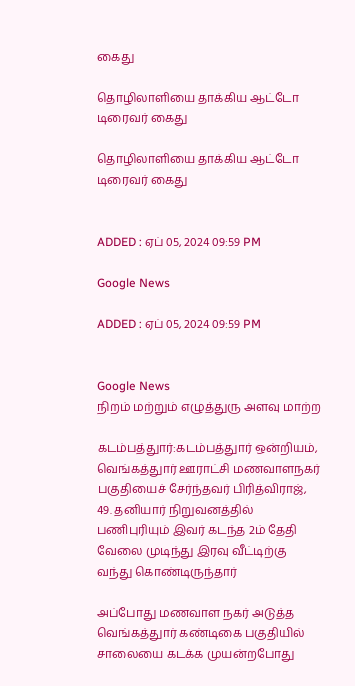கைது

தொழிலாளியை தாக்கிய ஆட்டோ டிரைவர் கைது

தொழிலாளியை தாக்கிய ஆட்டோ டிரைவர் கைது


ADDED : ஏப் 05, 2024 09:59 PM

Google News

ADDED : ஏப் 05, 2024 09:59 PM


Google News
நிறம் மற்றும் எழுத்துரு அளவு மாற்ற

கடம்பத்துார்:கடம்பத்துார் ஒன்றியம், வெங்கத்துார் ஊராட்சி மணவாளநகர் பகுதியைச் சேர்ந்தவர் பிரித்விராஜ், 49. தனியார் நிறுவனத்தில் பணிபுரியும் இவர் கடந்த 2ம் தேதி வேலை முடிந்து இரவு வீட்டிற்கு வந்து கொண்டிருந்தார்

அப்போது மணவாள நகர் அடுத்த வெங்கத்துார் கண்டிகை பகுதியில் சாலையை கடக்க முயன்றபோது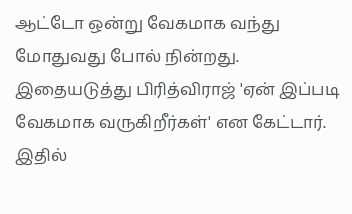ஆட்டோ ஒன்று வேகமாக வந்து மோதுவது போல் நின்றது. இதையடுத்து பிரித்விராஜ் 'ஏன் இப்படி வேகமாக வருகிறீர்கள்' என கேட்டார். இதில்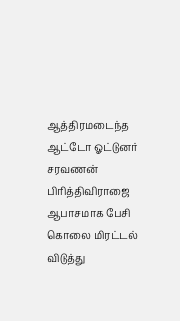ஆத்திரமடைந்த ஆட்டோ ஓட்டுனர் சரவணன் பிரித்திவிராஜை ஆபாசமாக பேசி கொலை மிரட்டல் விடுத்து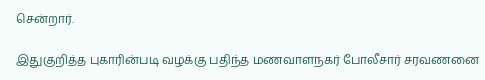சென்றார்.

இதுகுறித்த புகாரின்படி வழக்கு பதிந்த மணவாளநகர் போலீசார் சரவணனை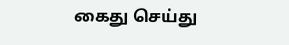கைது செய்து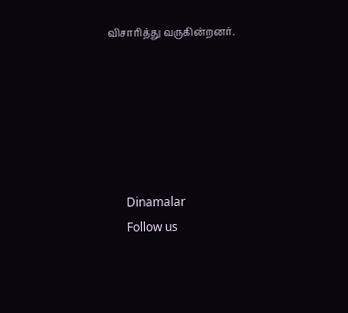விசாரித்து வருகின்றனர்.






      Dinamalar
      Follow us